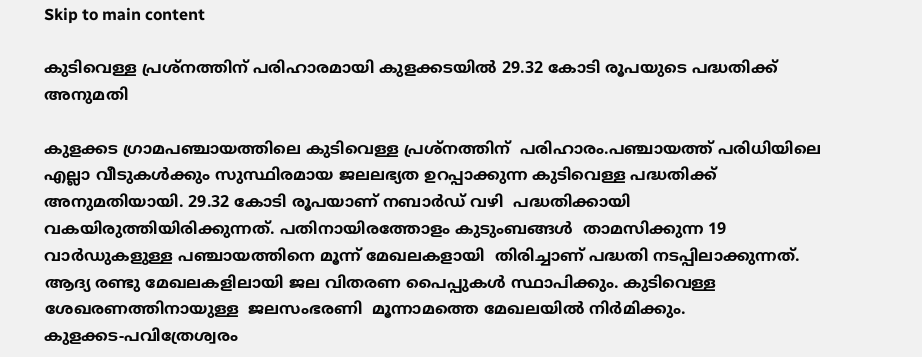Skip to main content

കുടിവെള്ള പ്രശ്‌നത്തിന് പരിഹാരമായി കുളക്കടയില്‍ 29.32 കോടി രൂപയുടെ പദ്ധതിക്ക് അനുമതി

കുളക്കട ഗ്രാമപഞ്ചായത്തിലെ കുടിവെള്ള പ്രശ്‌നത്തിന്  പരിഹാരം.പഞ്ചായത്ത് പരിധിയിലെ   എല്ലാ വീടുകള്‍ക്കും സുസ്ഥിരമായ ജലലഭ്യത ഉറപ്പാക്കുന്ന കുടിവെള്ള പദ്ധതിക്ക് അനുമതിയായി. 29.32 കോടി രൂപയാണ് നബാര്‍ഡ് വഴി  പദ്ധതിക്കായി  വകയിരുത്തിയിരിക്കുന്നത്. പതിനായിരത്തോളം കുടുംബങ്ങള്‍  താമസിക്കുന്ന 19 വാര്‍ഡുകളുള്ള പഞ്ചായത്തിനെ മൂന്ന് മേഖലകളായി  തിരിച്ചാണ് പദ്ധതി നടപ്പിലാക്കുന്നത്. ആദ്യ രണ്ടു മേഖലകളിലായി ജല വിതരണ പൈപ്പുകള്‍ സ്ഥാപിക്കും. കുടിവെള്ള ശേഖരണത്തിനായുള്ള  ജലസംഭരണി  മൂന്നാമത്തെ മേഖലയില്‍ നിര്‍മിക്കും.
കുളക്കട-പവിത്രേശ്വരം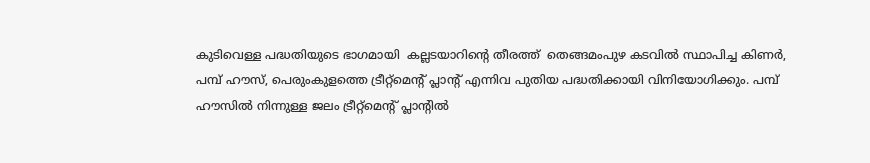കുടിവെള്ള പദ്ധതിയുടെ ഭാഗമായി  കല്ലടയാറിന്റെ തീരത്ത്  തെങ്ങമംപുഴ കടവില്‍ സ്ഥാപിച്ച കിണര്‍,  പമ്പ് ഹൗസ്, പെരുംകുളത്തെ ട്രീറ്റ്‌മെന്റ് പ്ലാന്റ് എന്നിവ പുതിയ പദ്ധതിക്കായി വിനിയോഗിക്കും. പമ്പ് ഹൗസില്‍ നിന്നുള്ള ജലം ട്രീറ്റ്‌മെന്റ് പ്ലാന്റില്‍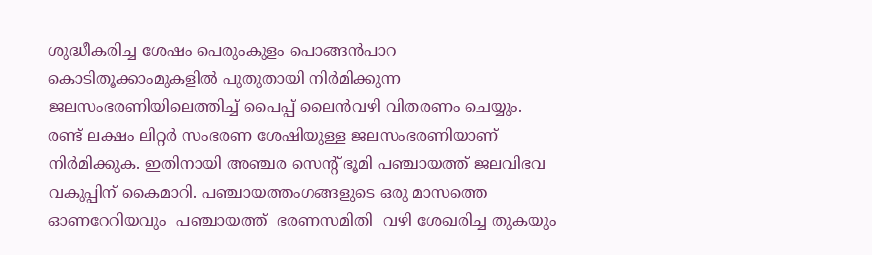ശുദ്ധീകരിച്ച ശേഷം പെരുംകുളം പൊങ്ങന്‍പാറ
കൊടിതൂക്കാംമുകളില്‍ പുതുതായി നിര്‍മിക്കുന്ന ജലസംഭരണിയിലെത്തിച്ച് പൈപ്പ് ലൈന്‍വഴി വിതരണം ചെയ്യും.
രണ്ട് ലക്ഷം ലിറ്റര്‍ സംഭരണ ശേഷിയുള്ള ജലസംഭരണിയാണ് നിര്‍മിക്കുക. ഇതിനായി അഞ്ചര സെന്റ് ഭൂമി പഞ്ചായത്ത് ജലവിഭവ വകുപ്പിന് കൈമാറി. പഞ്ചായത്തംഗങ്ങളുടെ ഒരു മാസത്തെ  ഓണറേറിയവും  പഞ്ചായത്ത്  ഭരണസമിതി  വഴി ശേഖരിച്ച തുകയും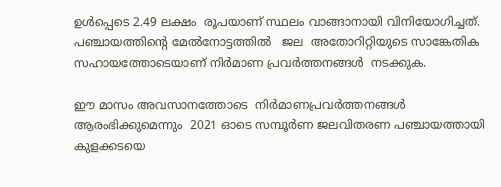ഉള്‍പ്പെടെ 2.49 ലക്ഷം  രൂപയാണ് സ്ഥലം വാങ്ങാനായി വിനിയോഗിച്ചത്. പഞ്ചായത്തിന്റെ മേല്‍നോട്ടത്തില്‍   ജല  അതോറിറ്റിയുടെ സാങ്കേതിക സഹായത്തോടെയാണ് നിര്‍മാണ പ്രവര്‍ത്തനങ്ങള്‍  നടക്കുക.

ഈ മാസം അവസാനത്തോടെ  നിര്‍മാണപ്രവര്‍ത്തനങ്ങള്‍ ആരംഭിക്കുമെന്നും  2021 ഓടെ സമ്പൂര്‍ണ ജലവിതരണ പഞ്ചായത്തായി കുളക്കടയെ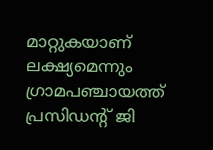മാറ്റുകയാണ് ലക്ഷ്യമെന്നും  ഗ്രാമപഞ്ചായത്ത് പ്രസിഡന്റ് ജി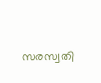സരസ്വതി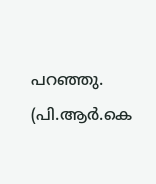പറഞ്ഞു.
(പി.ആര്‍.കെ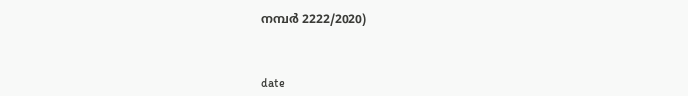നമ്പര്‍ 2222/2020)



date